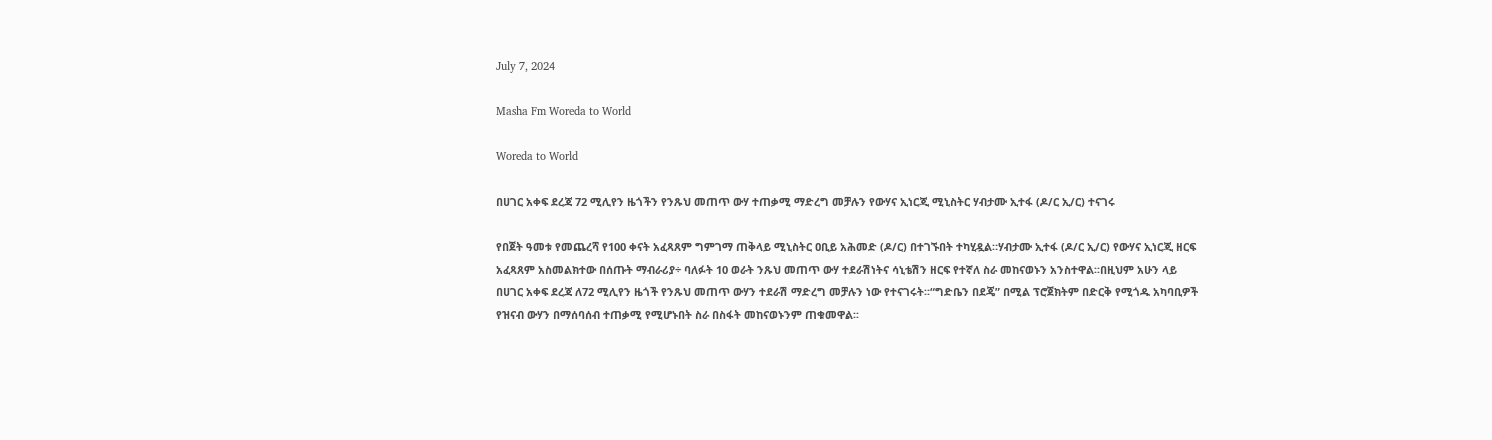July 7, 2024

Masha Fm Woreda to World

Woreda to World

በሀገር አቀፍ ደረጃ 72 ሚሊየን ዜጎችን የንጹህ መጠጥ ውሃ ተጠቃሚ ማድረግ መቻሉን የውሃና ኢነርጂ ሚኒስትር ሃብታሙ ኢተፋ (ዶ/ር ኢ/ር) ተናገሩ

የበጀት ዓመቱ የመጨረሻ የ100 ቀናት አፈጻጸም ግምገማ ጠቅላይ ሚኒስትር ዐቢይ አሕመድ (ዶ/ር) በተገኙበት ተካሂዷል።ሃብታሙ ኢተፋ (ዶ/ር ኢ/ር) የውሃና ኢነርጂ ዘርፍ አፈጻጸም አስመልክተው በሰጡት ማብራሪያ÷ ባለፉት 10 ወራት ንጹህ መጠጥ ውሃ ተደራሽነትና ሳኒቴሽን ዘርፍ የተኛለ ስራ መከናወኑን አንስተዋል፡፡በዚህም አሁን ላይ በሀገር አቀፍ ደረጃ ለ72 ሚሊየን ዜጎች የንጹህ መጠጥ ውሃን ተደራሽ ማድረግ መቻሉን ነው የተናገሩት፡፡“ግድቤን በደጄ” በሚል ፕሮጀክትም በድርቅ የሚጎዱ አካባቢዎች የዝናብ ውሃን በማሰባሰብ ተጠቃሚ የሚሆኑበት ስራ በስፋት መከናወኑንም ጠቁመዋል፡፡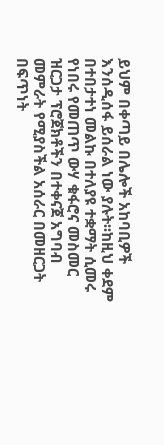ይህም በቀጣይ በሌሎች አከባቢዎች እንሰዲሰፋ ይሰራል ነው ያሉት፡፡ከዚህ ቀደም በተበታተነ መልኩ በተለያዩ ተቋማት ሲመሩ የነበሩ የመጠጥ ውሃ ቁፋሮና መስመር ዝርጋታ ፕሮጀክቶችን በተቀናጀ አግባብ መምራት የሚያስችል አሰራር በመዘርጋት በፍጥነት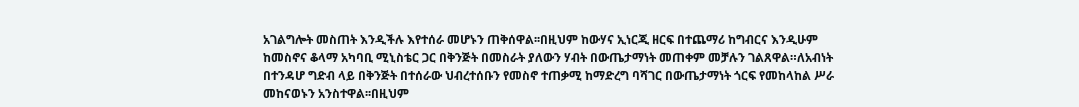አገልግሎት መስጠት እንዲችሉ እየተሰራ መሆኑን ጠቅሰዋል፡፡በዚህም ከውሃና ኢነርጂ ዘርፍ በተጨማሪ ከግብርና እንዲሁም ከመስኖና ቆላማ አካባቢ ሚኒስቴር ጋር በቅንጅት በመስራት ያለውን ሃብት በውጤታማነት መጠቀም መቻሉን ገልጸዋል።ለአብነት በተንዳሆ ግድብ ላይ በቅንጅት በተሰራው ህብረተሰቡን የመስኖ ተጠቃሚ ከማድረግ ባሻገር በውጤታማነት ጎርፍ የመከላከል ሥራ መከናወኑን አንስተዋል፡፡በዚህም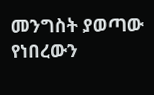መንግስት ያወጣው የነበረውን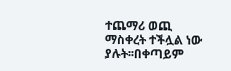ተጨማሪ ወጪ ማስቀረት ተችሏል ነው ያሉት፡፡በቀጣይም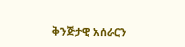ቅንጅታዊ አሰራርን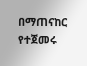በማጠናከር የተጀመሩ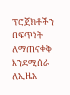ፕሮጀክቶችን በፍጥነት ለማጠናቀቅ እንደሚሰራ ለኢዜአ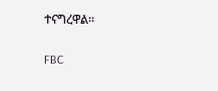ተናግረዋል።

FBC